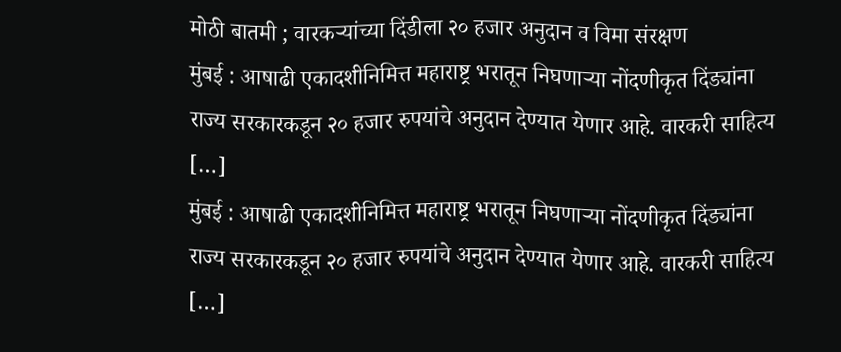मोठी बातमी ; वारकऱ्यांच्या दिंडीला २० हजार अनुदान व विमा संरक्षण
मुंबई : आषाढी एकादशीनिमित्त महाराष्ट्र भरातून निघणाऱ्या नोंदणीकृत दिंड्यांना राज्य सरकारकडून २० हजार रुपयांचे अनुदान देण्यात येणार आहे. वारकरी साहित्य […]
मुंबई : आषाढी एकादशीनिमित्त महाराष्ट्र भरातून निघणाऱ्या नोंदणीकृत दिंड्यांना राज्य सरकारकडून २० हजार रुपयांचे अनुदान देण्यात येणार आहे. वारकरी साहित्य […]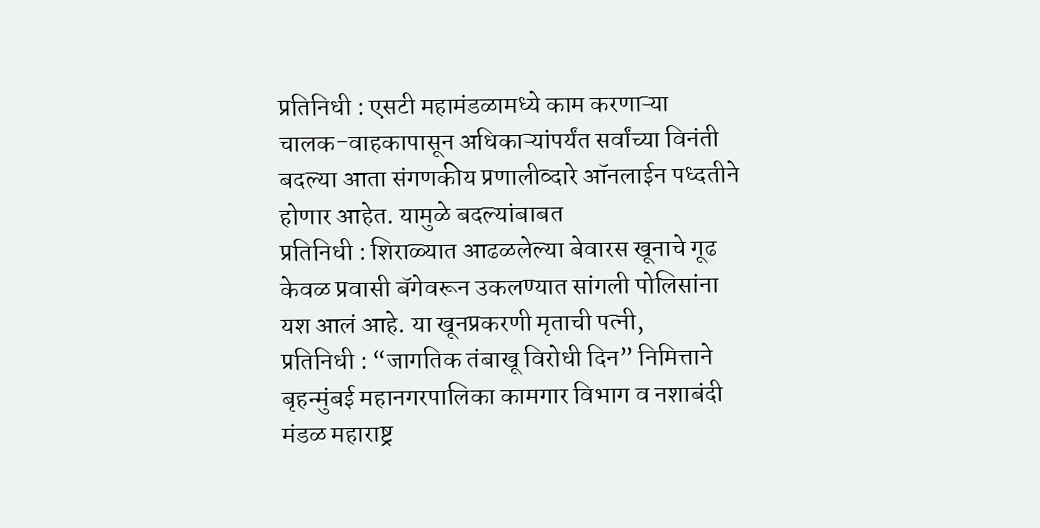प्रतिनिधी : एसटी महामंडळामध्ये काम करणाऱ्या चालक-वाहकापासून अधिकाऱ्यांपर्यंत सर्वांच्या विनंती बदल्या आता संगणकीय प्रणालीव्दारे ऑनलाईन पध्दतीने होणार आहेत. यामुळे बदल्यांबाबत
प्रतिनिधी : शिराळ्यात आढळलेल्या बेवारस खूनाचे गूढ केवळ प्रवासी बॅगेवरून उकलण्यात सांगली पोलिसांना यश आलं आहे. या खूनप्रकरणी मृताची पत्नी,
प्रतिनिधी : “जागतिक तंबाखू विरोधी दिन” निमित्ताने बृहन्मुंबई महानगरपालिका कामगार विभाग व नशाबंदी मंडळ महाराष्ट्र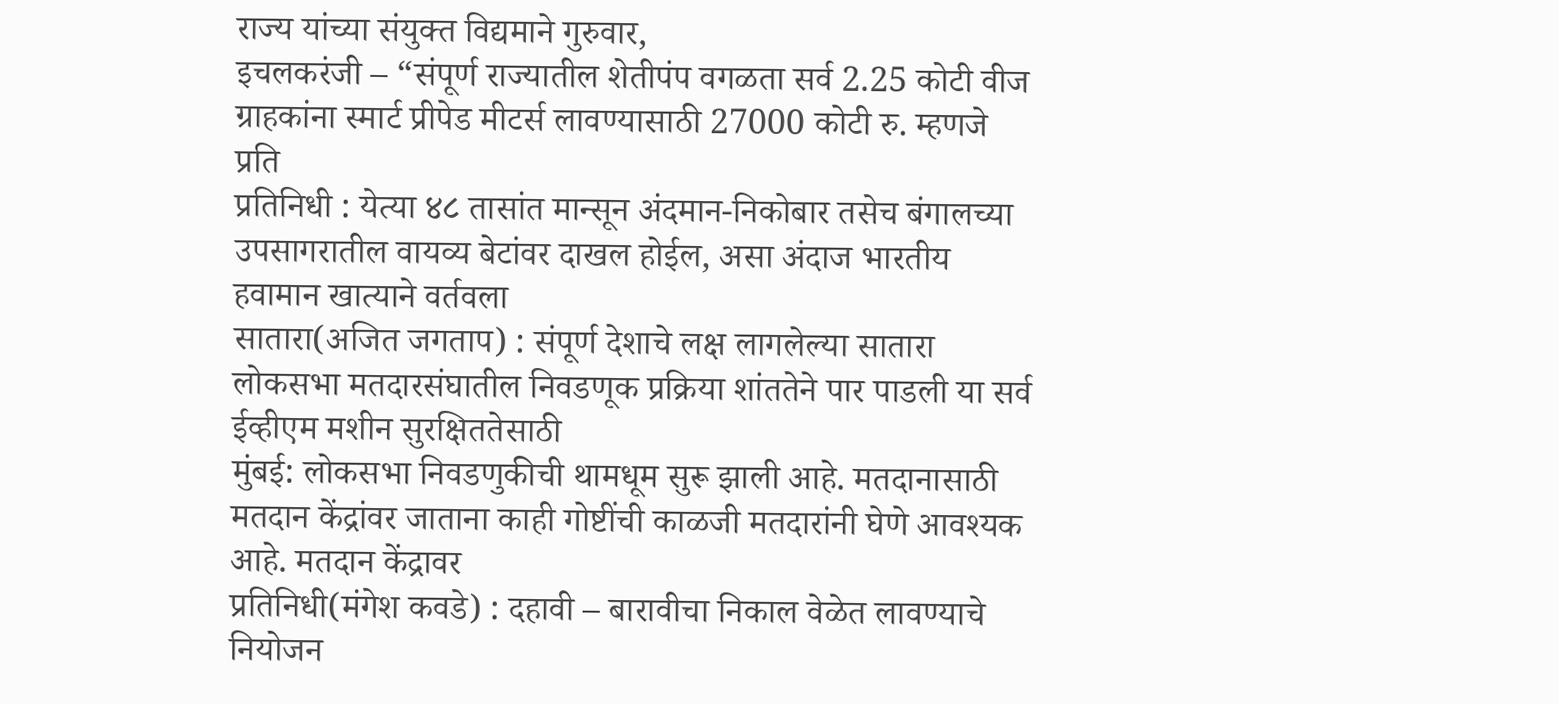राज्य यांच्या संयुक्त विद्यमाने गुरुवार,
इचलकरंजी – “संपूर्ण राज्यातील शेतीपंप वगळता सर्व 2.25 कोटी वीज ग्राहकांना स्मार्ट प्रीपेड मीटर्स लावण्यासाठी 27000 कोटी रु. म्हणजे प्रति
प्रतिनिधी : येत्या ४८ तासांत मान्सून अंदमान-निकोबार तसेच बंगालच्या उपसागरातील वायव्य बेटांवर दाखल होईल, असा अंदाज भारतीय हवामान खात्याने वर्तवला
सातारा(अजित जगताप) : संपूर्ण देशाचे लक्ष लागलेल्या सातारा लोकसभा मतदारसंघातील निवडणूक प्रक्रिया शांततेने पार पाडली या सर्व ईव्हीएम मशीन सुरक्षिततेसाठी
मुंबई: लोकसभा निवडणुकीची थामधूम सुरू झाली आहे. मतदानासाठी मतदान केंद्रांवर जाताना काही गोष्टींची काळजी मतदारांनी घेणे आवश्यक आहे. मतदान केंद्रावर
प्रतिनिधी(मंगेश कवडे) : दहावी – बारावीचा निकाल वेळेत लावण्याचे नियोजन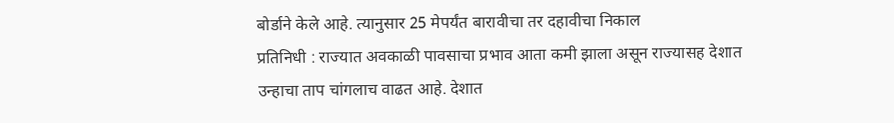बोर्डाने केले आहे. त्यानुसार 25 मेपर्यंत बारावीचा तर दहावीचा निकाल
प्रतिनिधी : राज्यात अवकाळी पावसाचा प्रभाव आता कमी झाला असून राज्यासह देशात उन्हाचा ताप चांगलाच वाढत आहे. देशात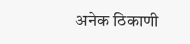अनेक ठिकाणी